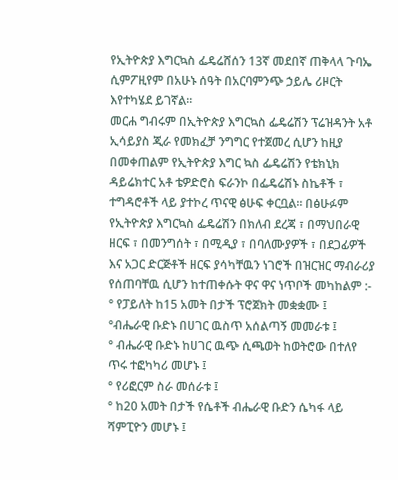የኢትዮጵያ እግርኳስ ፌዴሬሸሰን 13ኛ መደበኛ ጠቅላላ ጉባኤ ሲምፖዚየም በአሁኑ ሰዓት በአርባምንጭ ኃይሌ ሪዞርት እየተካሄደ ይገኛል።
መርሐ ግብሩም በኢትዮጵያ እግርኳስ ፌዴሬሽን ፕሬዝዳንት አቶ ኢሳይያስ ጂራ የመክፈቻ ንግግር የተጀመረ ሲሆን ከዚያ በመቀጠልም የኢትዮጵያ እግር ኳስ ፌዴሬሽን የቴክኒክ ዳይሬክተር አቶ ቴዎድሮስ ፍራንኮ በፌዴሬሽኑ ስኬቶች ፣ ተግዳሮቶች ላይ ያተኮረ ጥናዊ ፅሁፍ ቀርቧል። በፅሁፉም የኢትዮጵያ እግርኳስ ፌዴሬሽን በክለብ ደረጃ ፣ በማህበራዊ ዘርፍ ፣ በመንግሰት ፣ በሚዲያ ፣ በባለሙያዎች ፣ በደጋፊዎች እና አጋር ድርጅቶች ዘርፍ ያሳካቸዉን ነገሮች በዝርዝር ማብራሪያ የሰጠባቸዉ ሲሆን ከተጠቀሱት ዋና ዋና ነጥቦች መካከልም :-
° የፓይለት ከ15 አመት በታች ፕሮጀክት መቋቋሙ ፤
°ብሔራዊ ቡድኑ በሀገር ዉስጥ አሰልጣኝ መመራቱ ፤
° ብሔራዊ ቡድኑ ከሀገር ዉጭ ሲጫወት ከወትሮው በተለየ ጥሩ ተፎካካሪ መሆኑ ፤
° የሪፎርም ስራ መሰራቱ ፤
° ከ20 አመት በታች የሴቶች ብሔራዊ ቡድን ሴካፋ ላይ ሻምፒዮን መሆኑ ፤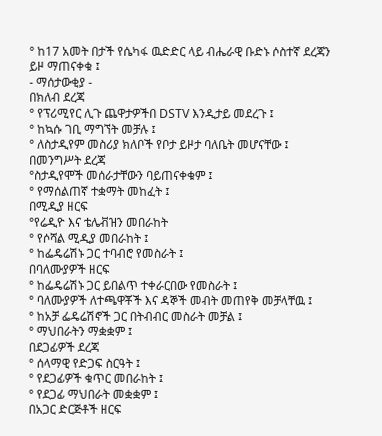° ከ17 አመት በታች የሴካፋ ዉድድር ላይ ብሔራዊ ቡድኑ ሶስተኛ ደረጃን ይዞ ማጠናቀቁ ፤
- ማሰታውቂያ -
በክለብ ደረጃ
° የፕሪሚየር ሊጉ ጨዋታዎችበ DSTV እንዲታይ መደረጉ ፤
° ከኳሱ ገቢ ማግኘት መቻሉ ፤
° ለስታዲየም መስሪያ ክለቦች የቦታ ይዞታ ባለቤት መሆናቸው ፤
በመንግሥት ደረጃ
°ስታዲየሞች መሰራታቸውን ባይጠናቀቁም ፤
° የማሰልጠኛ ተቋማት መከፈት ፤
በሚዲያ ዘርፍ
°የሬዲዮ እና ቴሌቭዝን መበራከት
° የሶሻል ሚዲያ መበራከት ፤
° ከፌዴሬሽኑ ጋር ተባብሮ የመስራት ፤
በባለሙያዎች ዘርፍ
° ከፌዴሬሽኑ ጋር ይበልጥ ተቀራርበው የመስራት ፤
° ባለሙያዎች ለተጫዋቾች እና ዳኞች መብት መጠየቅ መቻላቸዉ ፤
° ከአቻ ፌዴሬሽኖች ጋር በትብብር መስራት መቻል ፤
° ማህበራትን ማቋቋም ፤
በደጋፊዎች ደረጃ
° ሰላማዊ የድጋፍ ስርዓት ፤
° የደጋፊዎች ቁጥር መበራከት ፤
° የደጋፊ ማህበራት መቋቋም ፤
በአጋር ድርጅቶች ዘርፍ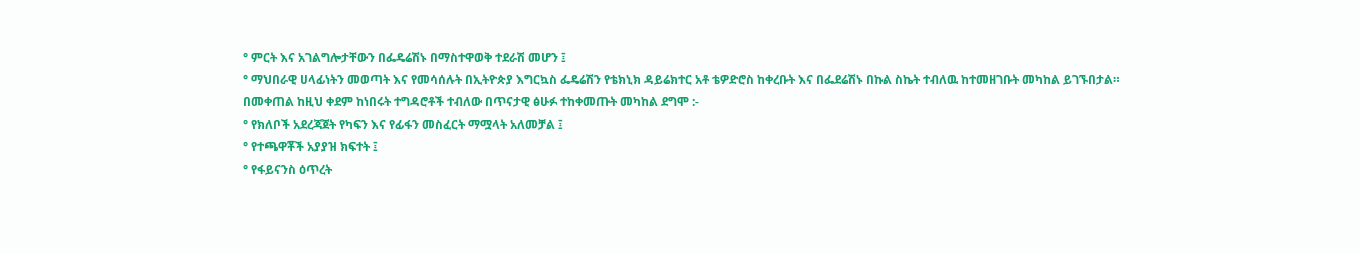° ምርት እና አገልግሎታቸውን በፌዴሬሽኑ በማስተዋወቅ ተደራሽ መሆን ፤
° ማህበራዊ ሀላፊነትን መወጣት እና የመሳሰሉት በኢትዮጵያ እግርኳስ ፌዴሬሽን የቴክኒክ ዳይሬክተር አቶ ቴዎድሮስ ከቀረቡት እና በፌደሬሽኑ በኩል ስኬት ተብለዉ ከተመዘገቡት መካከል ይገኙበታል።
በመቀጠል ከዚህ ቀደም ከነበሩት ተግዳሮቶች ተብለው በጥናታዊ ፅሁፉ ተከቀመጡት መካከል ደግሞ :-
° የክለቦች አደረጃጀት የካፍን እና የፊፋን መስፈርት ማሟላት አለመቻል ፤
° የተጫዋቾች አያያዝ ክፍተት ፤
° የፋይናንስ ዕጥረት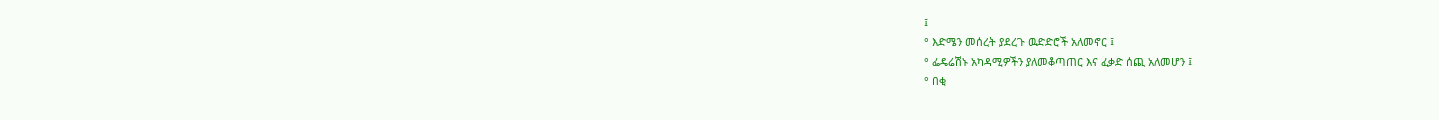፤
° እድሜን መሰረት ያደረጉ ዉድድሮች አለመኖር ፤
° ፌዴሬሽኑ አካዳሚዎችን ያለመቆጣጠር እና ፈቃድ ሰጪ አለመሆን ፤
° በቂ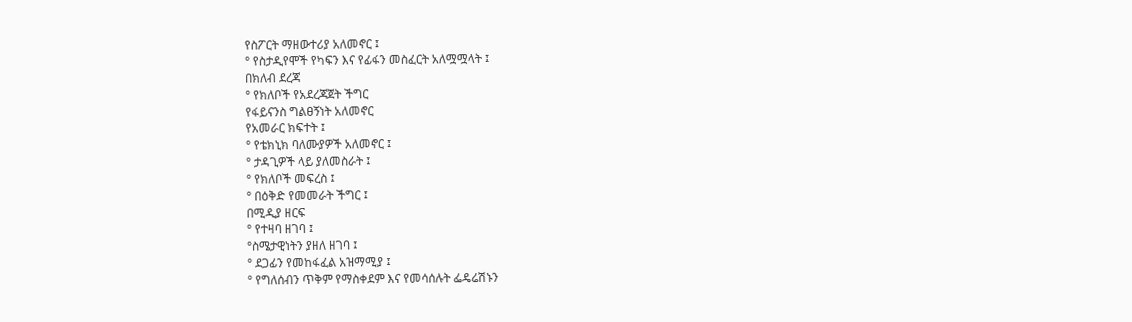የስፖርት ማዘውተሪያ አለመኖር ፤
° የስታዲየሞች የካፍን እና የፊፋን መስፈርት አለሟሟላት ፤
በክለብ ደረጃ
° የክለቦች የአደረጃጀት ችግር
የፋይናንስ ግልፀኝነት አለመኖር
የአመራር ክፍተት ፤
° የቴክኒክ ባለሙያዎች አለመኖር ፤
° ታዳጊዎች ላይ ያለመስራት ፤
° የክለቦች መፍረስ ፤
° በዕቅድ የመመራት ችግር ፤
በሚዲያ ዘርፍ
° የተዛባ ዘገባ ፤
°ስሜታዊነትን ያዘለ ዘገባ ፤
° ደጋፊን የመከፋፈል አዝማሚያ ፤
° የግለሰብን ጥቅም የማስቀደም እና የመሳሰሉት ፌዴሬሽኑን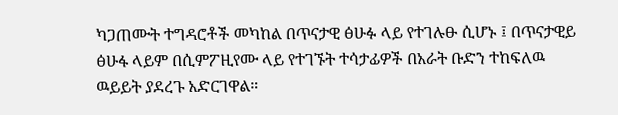ካጋጠሙት ተግዳሮቶች መካከል በጥናታዊ ፅሁፉ ላይ የተገሉፁ ሲሆኑ ፤ በጥናታዊይ ፅሁፋ ላይም በሲምፖዚየሙ ላይ የተገኙት ተሳታፊዎች በአራት ቡድን ተከፍለዉ ዉይይት ያደረጉ አድርገዋል።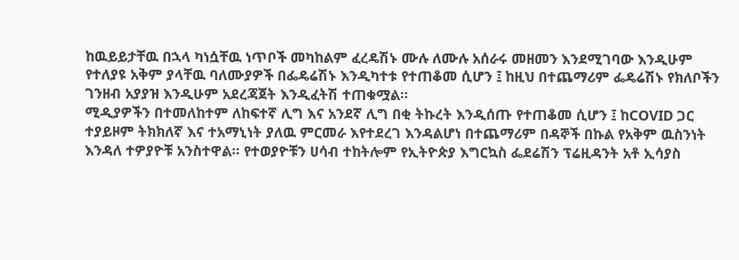ከዉይይታቸዉ በኋላ ካነሷቸዉ ነጥቦች መካከልም ፈረዴሽኑ ሙሉ ለሙሉ አሰራሩ መዘመን እንደሚገባው እንዲሁም የተለያዩ አቅም ያላቸዉ ባለሙያዎች በፌዴሬሽኑ እንዲካተቱ የተጠቆመ ሲሆን ፤ ከዚህ በተጨማሪም ፌዴሬሽኑ የክለቦችን ገንዘብ አያያዝ እንዲሁም አደረጃጀት እንዲፈትሽ ተጠቁሟል።
ሚዲያዎችን በተመለከተም ለከፍተኛ ሊግ እና አንደኛ ሊግ በቂ ትኩረት እንዲሰጡ የተጠቆመ ሲሆን ፤ ከCOVID ጋር ተያይዞም ትክክለኛ እና ተአማኒነት ያለዉ ምርመራ እየተደረገ እንዳልሆነ በተጨማሪም በዳኞች በኩል የአቅም ዉስንነት እንዳለ ተዎያዮቹ አንስተዋል። የተወያዮቹን ሀሳብ ተከትሎም የኢትዮጵያ እግርኳስ ፌደሬሽን ፕሬዚዳንት አቶ ኢሳያስ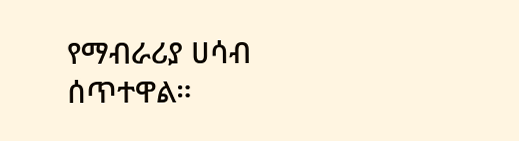የማብራሪያ ሀሳብ ሰጥተዋል።